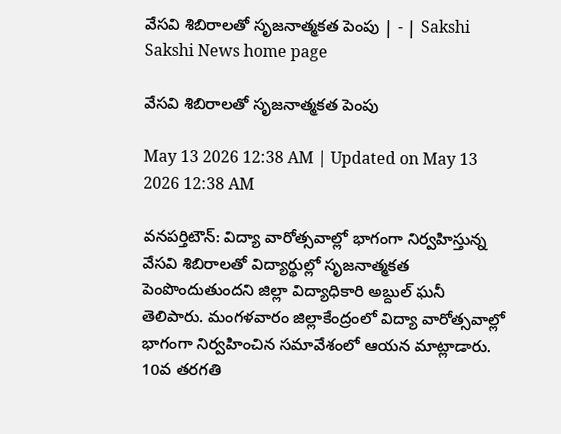వేసవి శిబిరాలతో సృజనాత్మకత పెంపు | - | Sakshi
Sakshi News home page

వేసవి శిబిరాలతో సృజనాత్మకత పెంపు

May 13 2026 12:38 AM | Updated on May 13 2026 12:38 AM

వనపర్తిటౌన్‌: విద్యా వారోత్సవాల్లో భాగంగా నిర్వహిస్తున్న వేసవి శిబిరాలతో విద్యార్థుల్లో సృజనాత్మకత పెంపొందుతుందని జిల్లా విద్యాధికారి అబ్దుల్‌ ఘనీ తెలిపారు. మంగళవారం జిల్లాకేంద్రంలో విద్యా వారోత్సవాల్లో భాగంగా నిర్వహించిన సమావేశంలో ఆయన మాట్లాడారు. 10వ తరగతి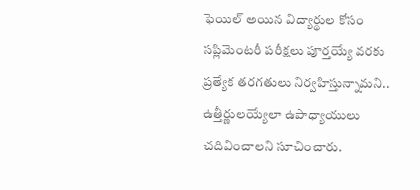ఫెయిల్‌ అయిన విద్యార్థుల కోసం సప్లిమెంటరీ పరీక్షలు పూర్తయ్యే వరకు ప్రత్యేక తరగతులు నిర్వహిస్తున్నామని.. ఉత్తీర్ణులయ్యేలా ఉపాధ్యాయులు చదివించాలని సూచించారు.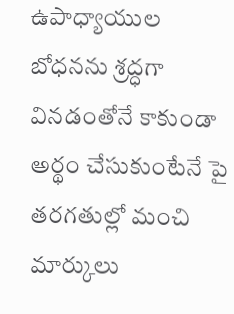ఉపాధ్యాయుల బోధనను శ్రద్ధగా వినడంతోనే కాకుండా అర్థం చేసుకుంటేనే పై తరగతుల్లో మంచి మార్కులు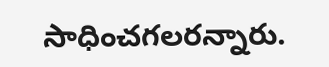సాధించగలరన్నారు.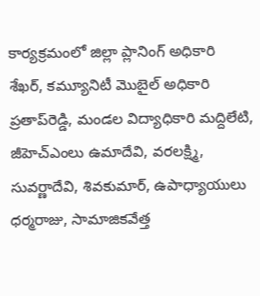కార్యక్రమంలో జిల్లా ప్లానింగ్‌ అధికారి శేఖర్‌, కమ్యూనిటీ మొబైల్‌ అధికారి ప్రతాప్‌రెడ్డి, మండల విద్యాధికారి మద్దిలేటి, జీహెచ్‌ఎంలు ఉమాదేవి, వరలక్ష్మి, సువర్ణాదేవి, శివకుమార్‌, ఉపాధ్యాయులు ధర్మరాజు, సామాజికవేత్త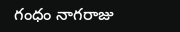గంధం నాగరాజు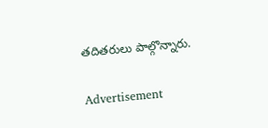తదితరులు పాల్గొన్నారు.

Advertisement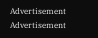Advertisement
Advertisement